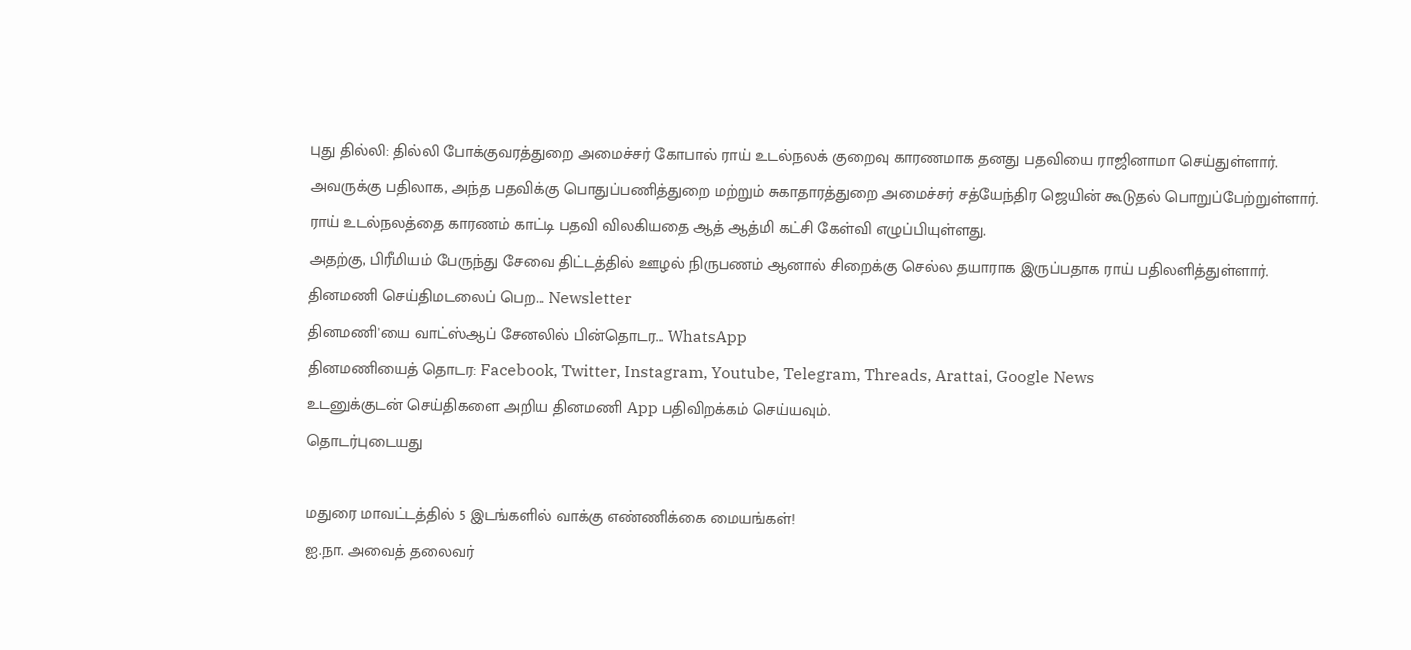புது தில்லி: தில்லி போக்குவரத்துறை அமைச்சர் கோபால் ராய் உடல்நலக் குறைவு காரணமாக தனது பதவியை ராஜினாமா செய்துள்ளார்.
அவருக்கு பதிலாக, அந்த பதவிக்கு பொதுப்பணித்துறை மற்றும் சுகாதாரத்துறை அமைச்சர் சத்யேந்திர ஜெயின் கூடுதல் பொறுப்பேற்றுள்ளார்.
ராய் உடல்நலத்தை காரணம் காட்டி பதவி விலகியதை ஆத் ஆத்மி கட்சி கேள்வி எழுப்பியுள்ளது.
அதற்கு, பிரீமியம் பேருந்து சேவை திட்டத்தில் ஊழல் நிருபணம் ஆனால் சிறைக்கு செல்ல தயாராக இருப்பதாக ராய் பதிலளித்துள்ளார்.
தினமணி செய்திமடலைப் பெற... Newsletter
தினமணி'யை வாட்ஸ்ஆப் சேனலில் பின்தொடர... WhatsApp
தினமணியைத் தொடர: Facebook, Twitter, Instagram, Youtube, Telegram, Threads, Arattai, Google News
உடனுக்குடன் செய்திகளை அறிய தினமணி App பதிவிறக்கம் செய்யவும்.
தொடர்புடையது

மதுரை மாவட்டத்தில் 5 இடங்களில் வாக்கு எண்ணிக்கை மையங்கள்!
ஐ.நா. அவைத் தலைவர்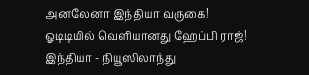அனலேனா இந்தியா வருகை!
ஓடிடியில் வெளியானது ஹேப்பி ராஜ்!
இந்தியா - நியூஸிலாந்து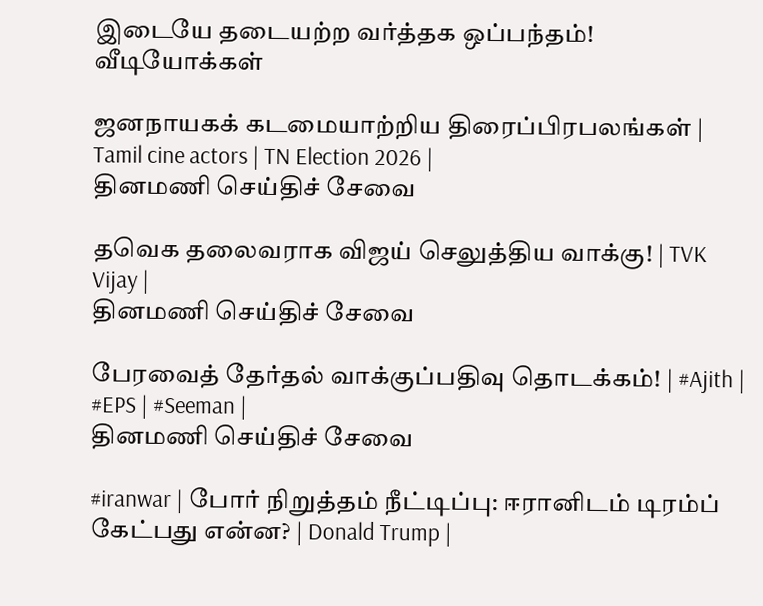இடையே தடையற்ற வர்த்தக ஒப்பந்தம்!
வீடியோக்கள்

ஜனநாயகக் கடமையாற்றிய திரைப்பிரபலங்கள் | Tamil cine actors | TN Election 2026 |
தினமணி செய்திச் சேவை

தவெக தலைவராக விஜய் செலுத்திய வாக்கு! | TVK Vijay |
தினமணி செய்திச் சேவை

பேரவைத் தேர்தல் வாக்குப்பதிவு தொடக்கம்! | #Ajith | #EPS | #Seeman |
தினமணி செய்திச் சேவை

#iranwar | போர் நிறுத்தம் நீட்டிப்பு: ஈரானிடம் டிரம்ப் கேட்பது என்ன? | Donald Trump |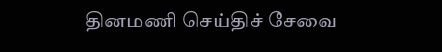தினமணி செய்திச் சேவை